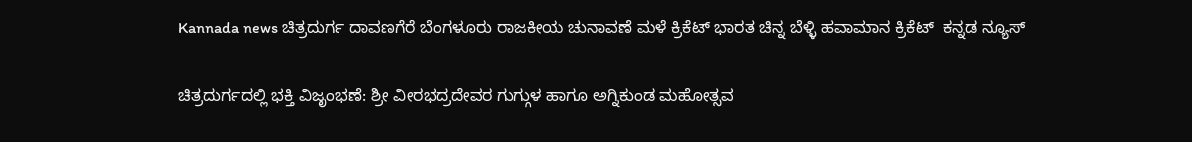Kannada news ಚಿತ್ರದುರ್ಗ ದಾವಣಗೆರೆ ಬೆಂಗಳೂರು ರಾಜಕೀಯ ಚುನಾವಣೆ ಮಳೆ ಕ್ರಿಕೆಟ್ ಭಾರತ ಚಿನ್ನ ಬೆಳ್ಳಿ ಹವಾಮಾನ ಕ್ರಿಕೆಟ್  ಕನ್ನಡ ನ್ಯೂಸ್

ಚಿತ್ರದುರ್ಗದಲ್ಲಿ ಭಕ್ತಿ ವಿಜೃಂಭಣೆ: ಶ್ರೀ ವೀರಭದ್ರದೇವರ ಗುಗ್ಗುಳ ಹಾಗೂ ಅಗ್ನಿಕುಂಡ ಮಹೋತ್ಸವ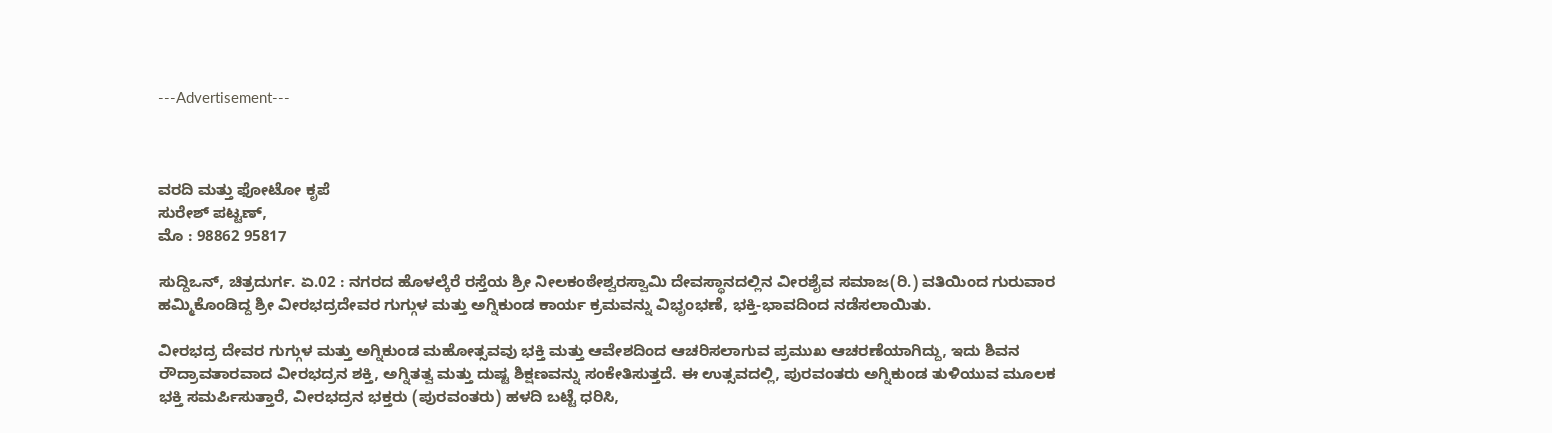---Advertisement---



ವರದಿ ಮತ್ತು ಫೋಟೋ ಕೃಪೆ
ಸುರೇಶ್ ಪಟ್ಟಣ್,
ಮೊ : 98862 95817

ಸುದ್ದಿಒನ್, ಚಿತ್ರದುರ್ಗ. ಏ.02 : ನಗರದ ಹೊಳಲ್ಕೆರೆ ರಸ್ತೆಯ ಶ್ರೀ ನೀಲಕಂಠೇಶ್ವರಸ್ವಾಮಿ ದೇವಸ್ಥಾನದಲ್ಲಿನ ವೀರಶೈವ ಸಮಾಜ(ರಿ.) ವತಿಯಿಂದ ಗುರುವಾರ ಹಮ್ಮಿಕೊಂಡಿದ್ದ ಶ್ರೀ ವೀರಭದ್ರದೇವರ ಗುಗ್ಗುಳ ಮತ್ತು ಅಗ್ನಿಕುಂಡ ಕಾರ್ಯ ಕ್ರಮವನ್ನು ವಿಭೃಂಭಣೆ, ಭಕ್ತಿ-ಭಾವದಿಂದ ನಡೆಸಲಾಯಿತು.

ವೀರಭದ್ರ ದೇವರ ಗುಗ್ಗುಳ ಮತ್ತು ಅಗ್ನಿಕುಂಡ ಮಹೋತ್ಸವವು ಭಕ್ತಿ ಮತ್ತು ಆವೇಶದಿಂದ ಆಚರಿಸಲಾಗುವ ಪ್ರಮುಖ ಆಚರಣೆಯಾಗಿದ್ದು, ಇದು ಶಿವನ ರೌದ್ರಾವತಾರವಾದ ವೀರಭದ್ರನ ಶಕ್ತಿ, ಅಗ್ನಿತತ್ವ ಮತ್ತು ದುಷ್ಟ ಶಿಕ್ಷಣವನ್ನು ಸಂಕೇತಿಸುತ್ತದೆ. ಈ ಉತ್ಸವದಲ್ಲಿ, ಪುರವಂತರು ಅಗ್ನಿಕುಂಡ ತುಳಿಯುವ ಮೂಲಕ ಭಕ್ತಿ ಸಮರ್ಪಿಸುತ್ತಾರೆ, ವೀರಭದ್ರನ ಭಕ್ತರು (ಪುರವಂತರು) ಹಳದಿ ಬಟ್ಟೆ ಧರಿಸಿ,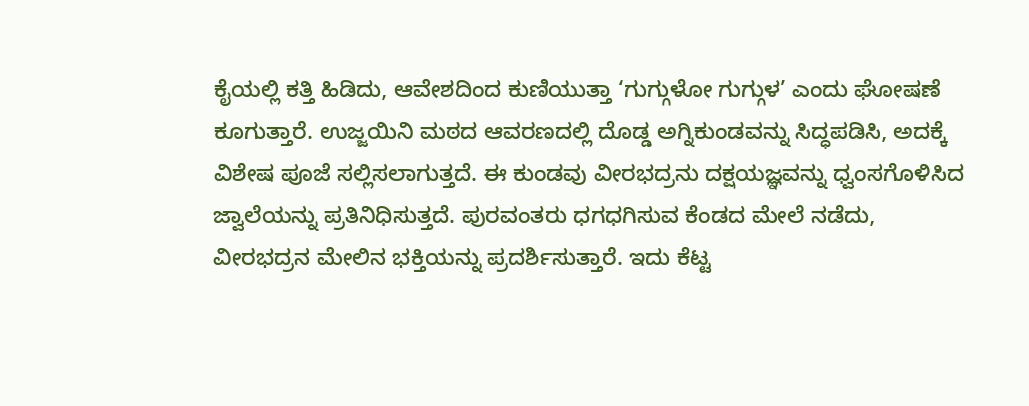ಕೈಯಲ್ಲಿ ಕತ್ತಿ ಹಿಡಿದು, ಆವೇಶದಿಂದ ಕುಣಿಯುತ್ತಾ ‘ಗುಗ್ಗುಳೋ ಗುಗ್ಗುಳ’ ಎಂದು ಘೋಷಣೆ ಕೂಗುತ್ತಾರೆ. ಉಜ್ಜಯಿನಿ ಮಠದ ಆವರಣದಲ್ಲಿ ದೊಡ್ಡ ಅಗ್ನಿಕುಂಡವನ್ನು ಸಿದ್ಧಪಡಿಸಿ, ಅದಕ್ಕೆ ವಿಶೇಷ ಪೂಜೆ ಸಲ್ಲಿಸಲಾಗುತ್ತದೆ. ಈ ಕುಂಡವು ವೀರಭದ್ರನು ದಕ್ಷಯಜ್ಞವನ್ನು ಧ್ವಂಸಗೊಳಿಸಿದ ಜ್ವಾಲೆಯನ್ನು ಪ್ರತಿನಿಧಿಸುತ್ತದೆ. ಪುರವಂತರು ಧಗಧಗಿಸುವ ಕೆಂಡದ ಮೇಲೆ ನಡೆದು, ವೀರಭದ್ರನ ಮೇಲಿನ ಭಕ್ತಿಯನ್ನು ಪ್ರದರ್ಶಿಸುತ್ತಾರೆ. ಇದು ಕೆಟ್ಟ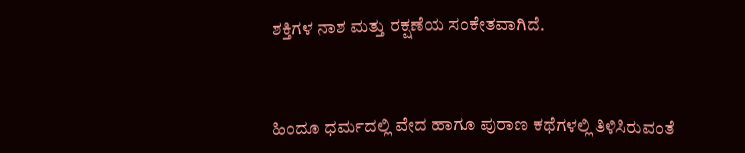ಶಕ್ತಿಗಳ ನಾಶ ಮತ್ತು ರಕ್ಷಣೆಯ ಸಂಕೇತವಾಗಿದೆ.



ಹಿಂದೂ ಧರ್ಮದಲ್ಲಿ ವೇದ ಹಾಗೂ ಪುರಾಣ ಕಥೆಗಳಲ್ಲಿ ತಿಳಿಸಿರುವಂತೆ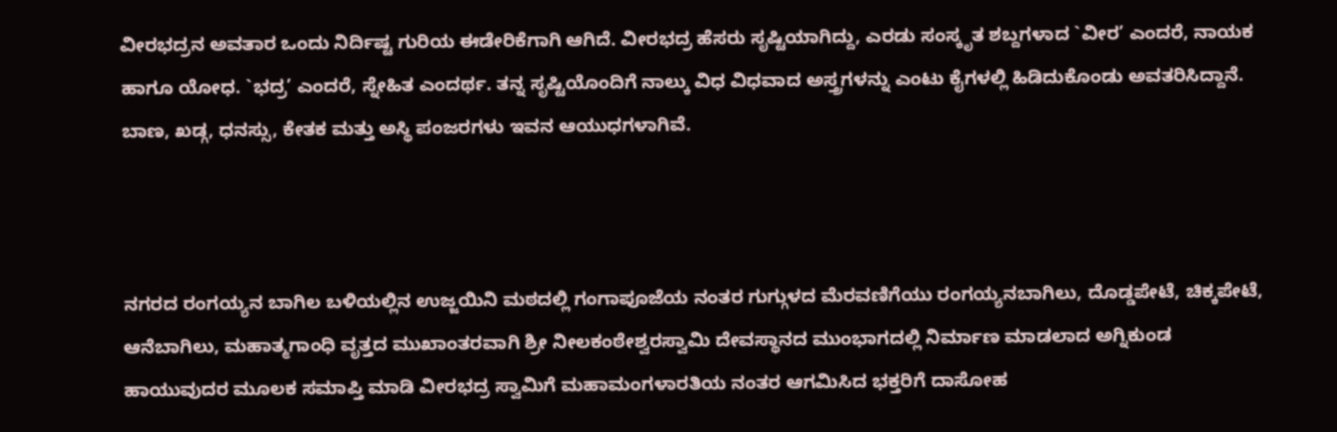ವೀರಭದ್ರನ ಅವತಾರ ಒಂದು ನಿರ್ದಿಷ್ಟ ಗುರಿಯ ಈಡೇರಿಕೆಗಾಗಿ ಆಗಿದೆ. ವೀರಭದ್ರ ಹೆಸರು ಸೃಷ್ಟಿಯಾಗಿದ್ದು, ಎರಡು ಸಂಸ್ಕೃತ ಶಬ್ದಗಳಾದ `ವೀರ’ ಎಂದರೆ, ನಾಯಕ ಹಾಗೂ ಯೋಧ. `ಭದ್ರ’ ಎಂದರೆ, ಸ್ನೇಹಿತ ಎಂದರ್ಥ. ತನ್ನ ಸೃಷ್ಟಿಯೊಂದಿಗೆ ನಾಲ್ಕು ವಿಧ ವಿಧವಾದ ಅಸ್ತ್ರಗಳನ್ನು ಎಂಟು ಕೈಗಳಲ್ಲಿ ಹಿಡಿದುಕೊಂಡು ಅವತರಿಸಿದ್ದಾನೆ. ಬಾಣ, ಖಡ್ಗ, ಧನಸ್ಸು, ಕೇತಕ ಮತ್ತು ಅಸ್ಥಿ ಪಂಜರಗಳು ಇವನ ಆಯುಧಗಳಾಗಿವೆ.



ನಗರದ ರಂಗಯ್ಯನ ಬಾಗಿಲ ಬಳಿಯಲ್ಲಿನ ಉಜ್ಜಯಿನಿ ಮಠದಲ್ಲಿ ಗಂಗಾಪೂಜೆಯ ನಂತರ ಗುಗ್ಗುಳದ ಮೆರವಣಿಗೆಯು ರಂಗಯ್ಯನಬಾಗಿಲು, ದೊಡ್ಡಪೇಟೆ, ಚಿಕ್ಕಪೇಟೆ, ಆನೆಬಾಗಿಲು, ಮಹಾತ್ಮಗಾಂಧಿ ವೃತ್ತದ ಮುಖಾಂತರವಾಗಿ ಶ್ರೀ ನೀಲಕಂಠೇಶ್ವರಸ್ವಾಮಿ ದೇವಸ್ಥಾನದ ಮುಂಭಾಗದಲ್ಲಿ ನಿರ್ಮಾಣ ಮಾಡಲಾದ ಅಗ್ನಿಕುಂಡ ಹಾಯುವುದರ ಮೂಲಕ ಸಮಾಪ್ತಿ ಮಾಡಿ ವೀರಭದ್ರ ಸ್ವಾಮಿಗೆ ಮಹಾಮಂಗಳಾರತಿಯ ನಂತರ ಆಗಮಿಸಿದ ಭಕ್ತರಿಗೆ ದಾಸೋಹ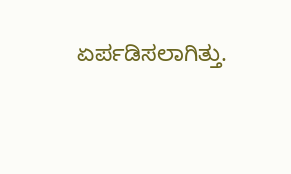ಏರ್ಪಡಿಸಲಾಗಿತ್ತು.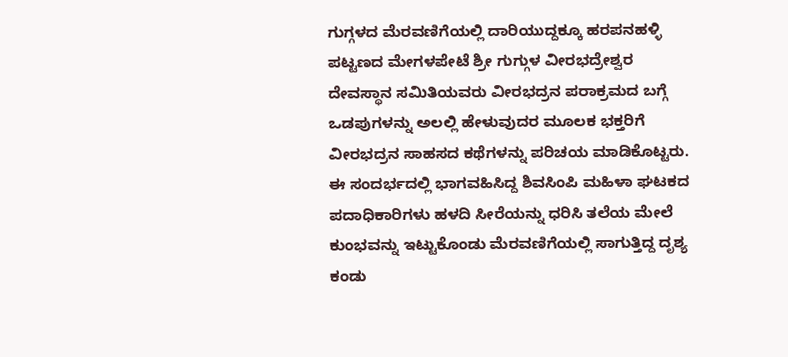ಗುಗ್ಗಳದ ಮೆರವಣಿಗೆಯಲ್ಲಿ ದಾರಿಯುದ್ದಕ್ಕೂ ಹರಪನಹಳ್ಳಿ ಪಟ್ಟಣದ ಮೇಗಳಪೇಟೆ ಶ್ರೀ ಗುಗ್ಗುಳ ವೀರಭದ್ರೇಶ್ವರ ದೇವಸ್ಥಾನ ಸಮಿತಿಯವರು ವೀರಭದ್ರನ ಪರಾಕ್ರಮದ ಬಗ್ಗೆ ಒಡಪುಗಳನ್ನು ಅಲಲ್ಲಿ ಹೇಳುವುದರ ಮೂಲಕ ಭಕ್ತರಿಗೆ ವೀರಭದ್ರನ ಸಾಹಸದ ಕಥೆಗಳನ್ನು ಪರಿಚಯ ಮಾಡಿಕೊಟ್ಟರು. ಈ ಸಂದರ್ಭದಲ್ಲಿ ಭಾಗವಹಿಸಿದ್ದ ಶಿವಸಿಂಪಿ ಮಹಿಳಾ ಘಟಕದ ಪದಾಧಿಕಾರಿಗಳು ಹಳದಿ ಸೀರೆಯನ್ನು ಧರಿಸಿ ತಲೆಯ ಮೇಲೆ ಕುಂಭವನ್ನು ಇಟ್ಟುಕೊಂಡು ಮೆರವಣಿಗೆಯಲ್ಲಿ ಸಾಗುತ್ತಿದ್ದ ದೃಶ್ಯ ಕಂಡು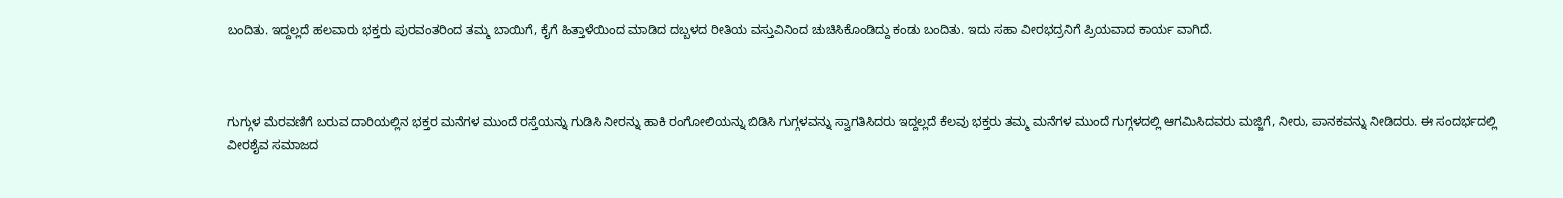ಬಂದಿತು. ಇದ್ದಲ್ಲದೆ ಹಲವಾರು ಭಕ್ತರು ಪುರವಂತರಿಂದ ತಮ್ಮ ಬಾಯಿಗೆ, ಕೈಗೆ ಹಿತ್ತಾಳೆಯಿಂದ ಮಾಡಿದ ದಬ್ಬಳದ ರೀತಿಯ ವಸ್ತುವಿನಿಂದ ಚುಚಿಸಿಕೊಂಡಿದ್ದು ಕಂಡು ಬಂದಿತು. ಇದು ಸಹಾ ವೀರಭದ್ರನಿಗೆ ಪ್ರಿಯವಾದ ಕಾರ್ಯ ವಾಗಿದೆ.



ಗುಗ್ಗುಳ ಮೆರವಣಿಗೆ ಬರುವ ದಾರಿಯಲ್ಲಿನ ಭಕ್ತರ ಮನೆಗಳ ಮುಂದೆ ರಸ್ತೆಯನ್ನು ಗುಡಿಸಿ ನೀರನ್ನು ಹಾಕಿ ರಂಗೋಲಿಯನ್ನು ಬಿಡಿಸಿ ಗುಗ್ಗಳವನ್ನು ಸ್ವಾಗತಿಸಿದರು ಇದ್ದಲ್ಲದೆ ಕೆಲವು ಭಕ್ತರು ತಮ್ಮ ಮನೆಗಳ ಮುಂದೆ ಗುಗ್ಗಳದಲ್ಲಿ ಆಗಮಿಸಿದವರು ಮಜ್ಜಿಗೆ, ನೀರು, ಪಾನಕವನ್ನು ನೀಡಿದರು. ಈ ಸಂದರ್ಭದಲ್ಲಿ ವೀರಶೈವ ಸಮಾಜದ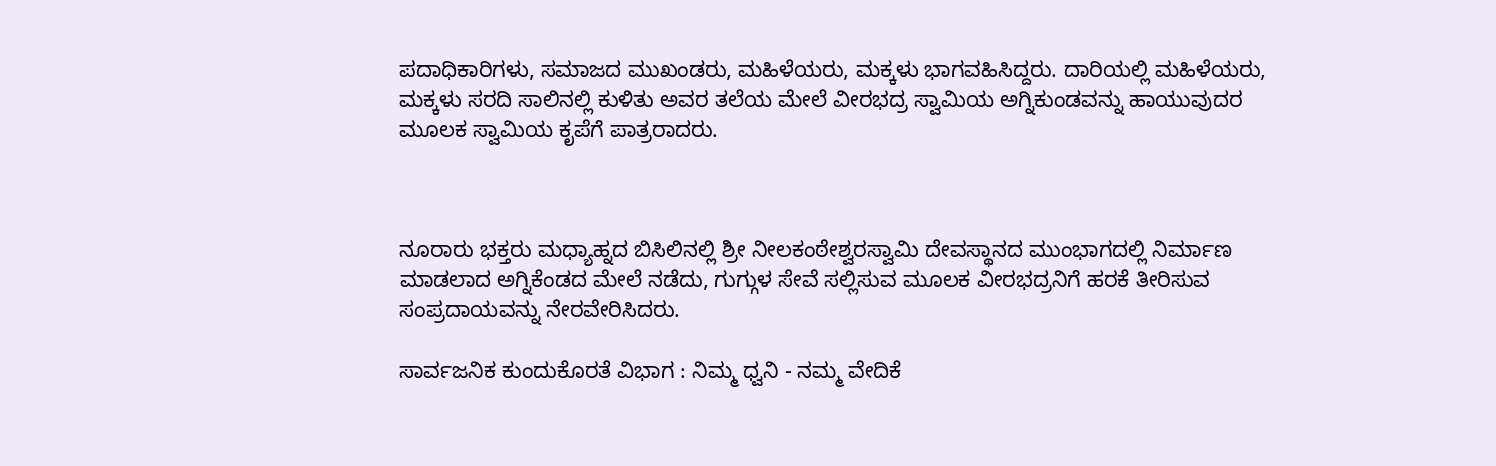ಪದಾಧಿಕಾರಿಗಳು, ಸಮಾಜದ ಮುಖಂಡರು, ಮಹಿಳೆಯರು, ಮಕ್ಕಳು ಭಾಗವಹಿಸಿದ್ದರು. ದಾರಿಯಲ್ಲಿ ಮಹಿಳೆಯರು, ಮಕ್ಕಳು ಸರದಿ ಸಾಲಿನಲ್ಲಿ ಕುಳಿತು ಅವರ ತಲೆಯ ಮೇಲೆ ವೀರಭದ್ರ ಸ್ವಾಮಿಯ ಅಗ್ನಿಕುಂಡವನ್ನು ಹಾಯುವುದರ ಮೂಲಕ ಸ್ವಾಮಿಯ ಕೃಪೆಗೆ ಪಾತ್ರರಾದರು.



ನೂರಾರು ಭಕ್ತರು ಮಧ್ಯಾಹ್ನದ ಬಿಸಿಲಿನಲ್ಲಿ ಶ್ರೀ ನೀಲಕಂಠೇಶ್ವರಸ್ವಾಮಿ ದೇವಸ್ಥಾನದ ಮುಂಭಾಗದಲ್ಲಿ ನಿರ್ಮಾಣ ಮಾಡಲಾದ ಅಗ್ನಿಕೆಂಡದ ಮೇಲೆ ನಡೆದು, ಗುಗ್ಗುಳ ಸೇವೆ ಸಲ್ಲಿಸುವ ಮೂಲಕ ವೀರಭದ್ರನಿಗೆ ಹರಕೆ ತೀರಿಸುವ ಸಂಪ್ರದಾಯವನ್ನು ನೇರವೇರಿಸಿದರು.

ಸಾರ್ವಜನಿಕ ಕುಂದುಕೊರತೆ ವಿಭಾಗ : ನಿಮ್ಮ ಧ್ವನಿ - ನಮ್ಮ ವೇದಿಕೆ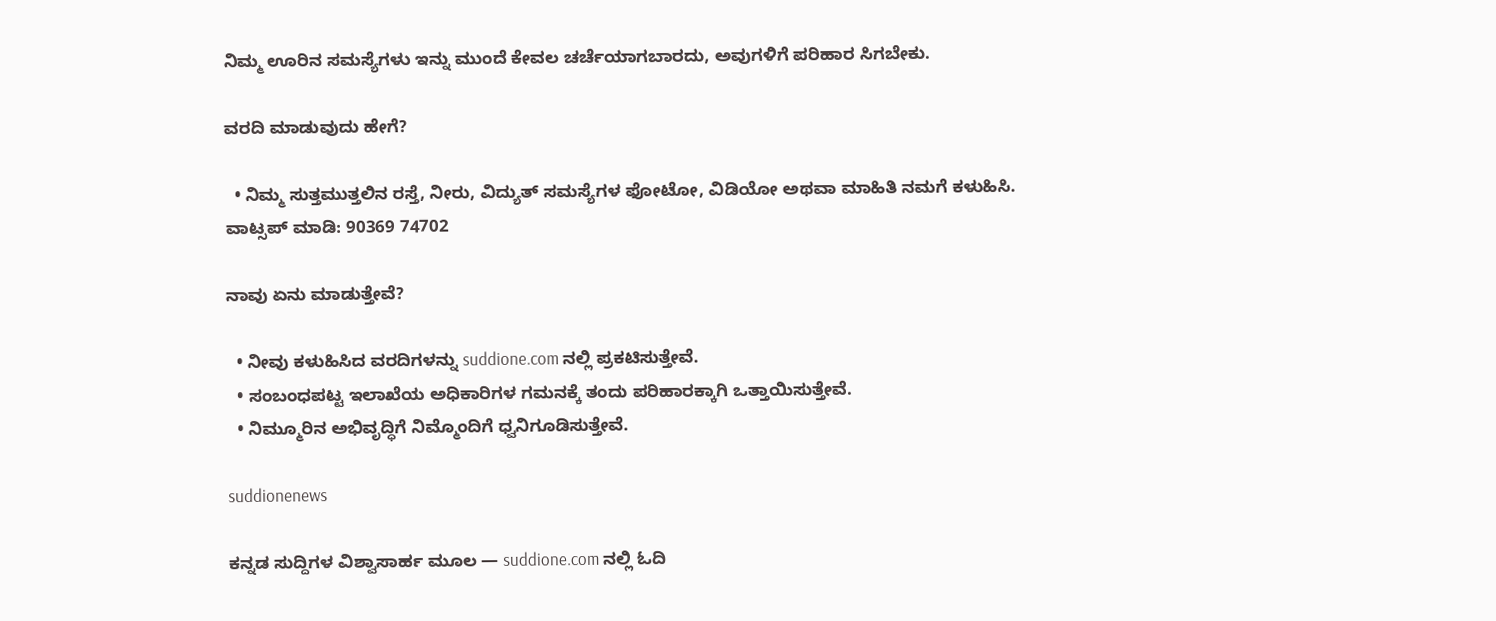ನಿಮ್ಮ ಊರಿನ ಸಮಸ್ಯೆಗಳು ಇನ್ನು ಮುಂದೆ ಕೇವಲ ಚರ್ಚೆಯಾಗಬಾರದು, ಅವುಗಳಿಗೆ ಪರಿಹಾರ ಸಿಗಬೇಕು.

ವರದಿ ಮಾಡುವುದು ಹೇಗೆ?

  • ನಿಮ್ಮ ಸುತ್ತಮುತ್ತಲಿನ ರಸ್ತೆ, ನೀರು, ವಿದ್ಯುತ್ ಸಮಸ್ಯೆಗಳ ಫೋಟೋ, ವಿಡಿಯೋ ಅಥವಾ ಮಾಹಿತಿ ನಮಗೆ ಕಳುಹಿಸಿ.
ವಾಟ್ಸಪ್ ಮಾಡಿ: 90369 74702

ನಾವು ಏನು ಮಾಡುತ್ತೇವೆ?

  • ನೀವು ಕಳುಹಿಸಿದ ವರದಿಗಳನ್ನು suddione.com ನಲ್ಲಿ ಪ್ರಕಟಿಸುತ್ತೇವೆ.
  • ಸಂಬಂಧಪಟ್ಟ ಇಲಾಖೆಯ ಅಧಿಕಾರಿಗಳ ಗಮನಕ್ಕೆ ತಂದು ಪರಿಹಾರಕ್ಕಾಗಿ ಒತ್ತಾಯಿಸುತ್ತೇವೆ.
  • ನಿಮ್ಮೂರಿನ ಅಭಿವೃದ್ಧಿಗೆ ನಿಮ್ಮೊಂದಿಗೆ ಧ್ವನಿಗೂಡಿಸುತ್ತೇವೆ.

suddionenews

ಕನ್ನಡ ಸುದ್ದಿಗಳ ವಿಶ್ವಾಸಾರ್ಹ ಮೂಲ — suddione.com ನಲ್ಲಿ ಓದಿ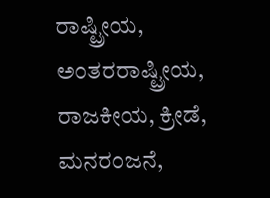ರಾಷ್ಟ್ರೀಯ, ಅಂತರರಾಷ್ಟ್ರೀಯ, ರಾಜಕೀಯ, ಕ್ರೀಡೆ, ಮನರಂಜನೆ,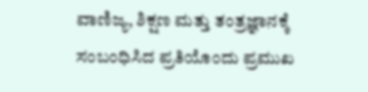ವಾಣಿಜ್ಯ, ಶಿಕ್ಷಣ ಮತ್ತು ತಂತ್ರಜ್ಞಾನಕ್ಕೆ ಸಂಬಂಧಿಸಿದ ಪ್ರತಿಯೊಂದು ಪ್ರಮುಖ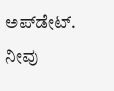ಅಪ್‌ಡೇಟ್. ನೀವು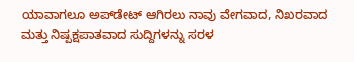ಯಾವಾಗಲೂ ಅಪ್‌ಡೇಟ್ ಆಗಿರಲು ನಾವು ವೇಗವಾದ, ನಿಖರವಾದ ಮತ್ತು ನಿಷ್ಪಕ್ಷಪಾತವಾದ ಸುದ್ದಿಗಳನ್ನು ಸರಳ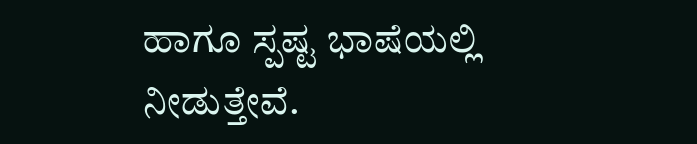ಹಾಗೂ ಸ್ಪಷ್ಟ ಭಾಷೆಯಲ್ಲಿ ನೀಡುತ್ತೇವೆ.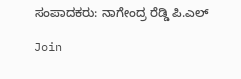ಸಂಪಾದಕರು: ನಾಗೇಂದ್ರ ರೆಡ್ಡಿ ಪಿ.ಎಲ್

Join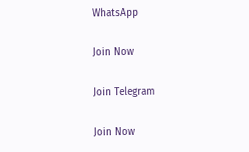WhatsApp

Join Now

Join Telegram

Join Now